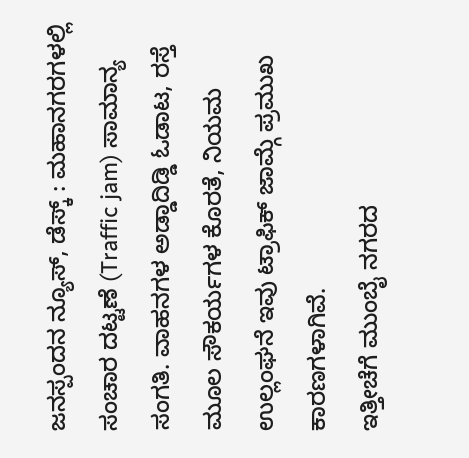ಜನಸ್ಪಂದನ ನ್ಯೂಸ್, ಡೆಸ್ಕ್ : ಮಹಾನಗರಗಳಲ್ಲಿ ಸಂಚಾರ ದಟ್ಟಣೆ (Traffic jam) ಸಾಮಾನ್ಯ ಸಂಗತಿ. ವಾಹನಗಳ ಅಡ್ಡಾದಿಡ್ಡಿ ಓಡಾಟ, ರಸ್ತೆ ಮೂಲ ಸೌಕರ್ಯಗಳ ಕೊರತೆ, ನಿಯಮ ಉಲ್ಲಂಘನೆ ಇವು ಟ್ರಾಫಿಕ್ ಜಾಮ್ಗೆ ಪ್ರಮುಖ ಕಾರಣಗಳಾಗಿವೆ.
ಇತ್ತೀಚೆಗೆ ಮುಂಬೈ ನಗರದ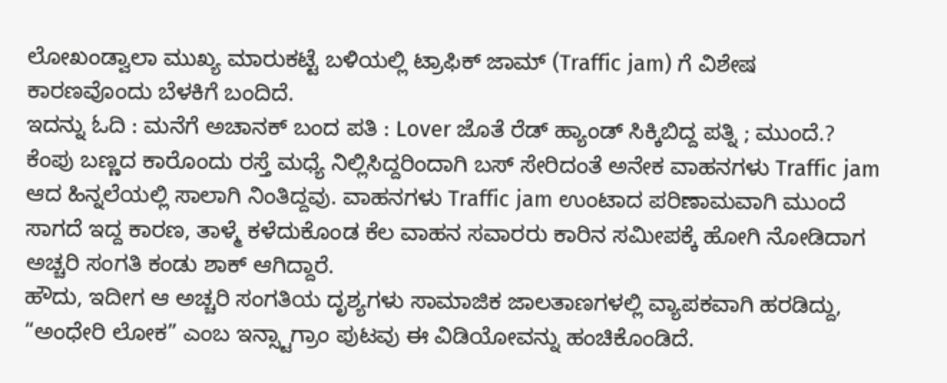ಲೋಖಂಡ್ವಾಲಾ ಮುಖ್ಯ ಮಾರುಕಟ್ಟೆ ಬಳಿಯಲ್ಲಿ ಟ್ರಾಫಿಕ್ ಜಾಮ್ (Traffic jam) ಗೆ ವಿಶೇಷ ಕಾರಣವೊಂದು ಬೆಳಕಿಗೆ ಬಂದಿದೆ.
ಇದನ್ನು ಓದಿ : ಮನೆಗೆ ಅಚಾನಕ್ ಬಂದ ಪತಿ : Lover ಜೊತೆ ರೆಡ್ ಹ್ಯಾಂಡ್ ಸಿಕ್ಕಿಬಿದ್ದ ಪತ್ನಿ ; ಮುಂದೆ.?
ಕೆಂಪು ಬಣ್ಣದ ಕಾರೊಂದು ರಸ್ತೆ ಮಧ್ಯೆ ನಿಲ್ಲಿಸಿದ್ದರಿಂದಾಗಿ ಬಸ್ ಸೇರಿದಂತೆ ಅನೇಕ ವಾಹನಗಳು Traffic jam ಆದ ಹಿನ್ನಲೆಯಲ್ಲಿ ಸಾಲಾಗಿ ನಿಂತಿದ್ದವು. ವಾಹನಗಳು Traffic jam ಉಂಟಾದ ಪರಿಣಾಮವಾಗಿ ಮುಂದೆ ಸಾಗದೆ ಇದ್ದ ಕಾರಣ, ತಾಳ್ಮೆ ಕಳೆದುಕೊಂಡ ಕೆಲ ವಾಹನ ಸವಾರರು ಕಾರಿನ ಸಮೀಪಕ್ಕೆ ಹೋಗಿ ನೋಡಿದಾಗ ಅಚ್ಚರಿ ಸಂಗತಿ ಕಂಡು ಶಾಕ್ ಆಗಿದ್ದಾರೆ.
ಹೌದು, ಇದೀಗ ಆ ಅಚ್ಚರಿ ಸಂಗತಿಯ ದೃಶ್ಯಗಳು ಸಾಮಾಜಿಕ ಜಾಲತಾಣಗಳಲ್ಲಿ ವ್ಯಾಪಕವಾಗಿ ಹರಡಿದ್ದು, “ಅಂಧೇರಿ ಲೋಕ” ಎಂಬ ಇನ್ಸ್ಟಾಗ್ರಾಂ ಪುಟವು ಈ ವಿಡಿಯೋವನ್ನು ಹಂಚಿಕೊಂಡಿದೆ.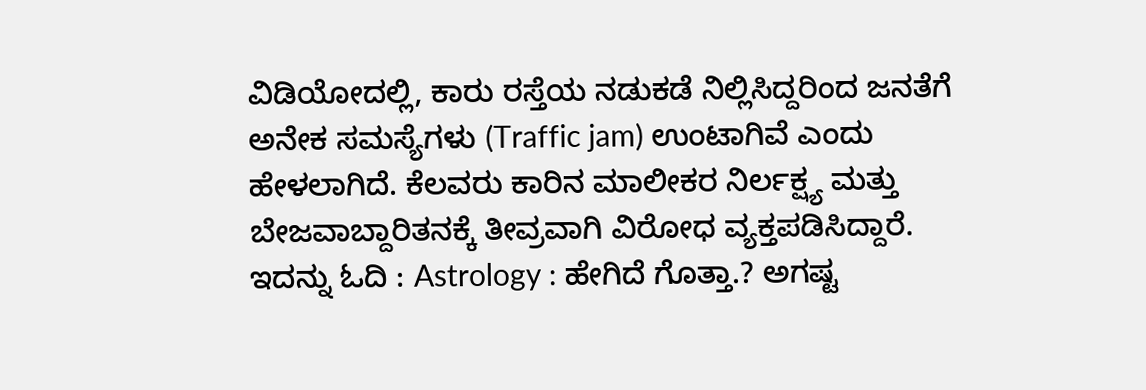ವಿಡಿಯೋದಲ್ಲಿ, ಕಾರು ರಸ್ತೆಯ ನಡುಕಡೆ ನಿಲ್ಲಿಸಿದ್ದರಿಂದ ಜನತೆಗೆ ಅನೇಕ ಸಮಸ್ಯೆಗಳು (Traffic jam) ಉಂಟಾಗಿವೆ ಎಂದು ಹೇಳಲಾಗಿದೆ. ಕೆಲವರು ಕಾರಿನ ಮಾಲೀಕರ ನಿರ್ಲಕ್ಷ್ಯ ಮತ್ತು ಬೇಜವಾಬ್ದಾರಿತನಕ್ಕೆ ತೀವ್ರವಾಗಿ ವಿರೋಧ ವ್ಯಕ್ತಪಡಿಸಿದ್ದಾರೆ.
ಇದನ್ನು ಓದಿ : Astrology : ಹೇಗಿದೆ ಗೊತ್ತಾ.? ಅಗಷ್ಟ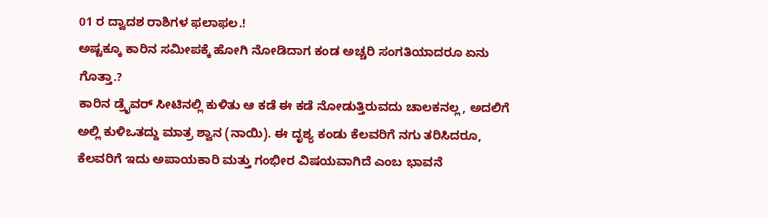01 ರ ದ್ವಾದಶ ರಾಶಿಗಳ ಫಲಾಫಲ.!
ಅಷ್ಟಕ್ಕೂ ಕಾರಿನ ಸಮೀಪಕ್ಕೆ ಹೋಗಿ ನೋಡಿದಾಗ ಕಂಡ ಅಚ್ಚರಿ ಸಂಗತಿಯಾದರೂ ಏನು ಗೊತ್ತಾ.?
ಕಾರಿನ ಡ್ರೈವರ್ ಸೀಟಿನಲ್ಲಿ ಕುಳಿತು ಆ ಕಡೆ ಈ ಕಡೆ ನೋಡುತ್ತಿರುವದು ಚಾಲಕನಲ್ಲ, ಅದಲಿಗೆ ಅಲ್ಲಿ ಕುಳಿಒತದ್ದು ಮಾತ್ರ ಶ್ವಾನ (ನಾಯಿ). ಈ ದೃಶ್ಯ ಕಂಡು ಕೆಲವರಿಗೆ ನಗು ತರಿಸಿದರೂ, ಕೆಲವರಿಗೆ ಇದು ಅಪಾಯಕಾರಿ ಮತ್ತು ಗಂಭೀರ ವಿಷಯವಾಗಿದೆ ಎಂಬ ಭಾವನೆ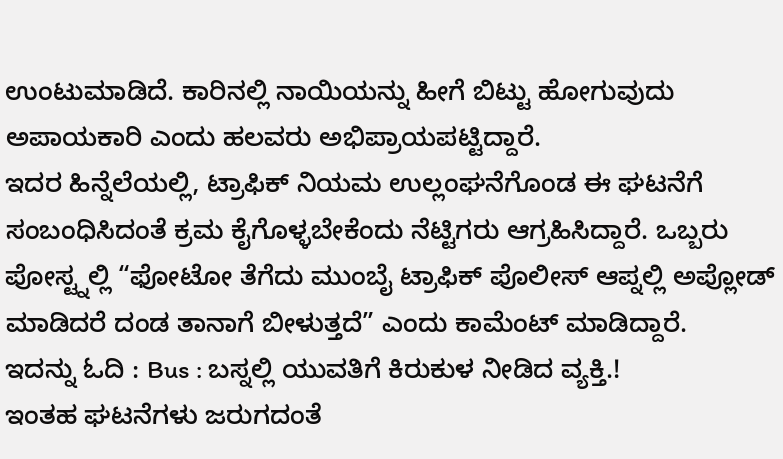ಉಂಟುಮಾಡಿದೆ. ಕಾರಿನಲ್ಲಿ ನಾಯಿಯನ್ನು ಹೀಗೆ ಬಿಟ್ಟು ಹೋಗುವುದು ಅಪಾಯಕಾರಿ ಎಂದು ಹಲವರು ಅಭಿಪ್ರಾಯಪಟ್ಟಿದ್ದಾರೆ.
ಇದರ ಹಿನ್ನೆಲೆಯಲ್ಲಿ, ಟ್ರಾಫಿಕ್ ನಿಯಮ ಉಲ್ಲಂಘನೆಗೊಂಡ ಈ ಘಟನೆಗೆ ಸಂಬಂಧಿಸಿದಂತೆ ಕ್ರಮ ಕೈಗೊಳ್ಳಬೇಕೆಂದು ನೆಟ್ಟಿಗರು ಆಗ್ರಹಿಸಿದ್ದಾರೆ. ಒಬ್ಬರು ಪೋಸ್ಟ್ನಲ್ಲಿ “ಫೋಟೋ ತೆಗೆದು ಮುಂಬೈ ಟ್ರಾಫಿಕ್ ಪೊಲೀಸ್ ಆಪ್ನಲ್ಲಿ ಅಪ್ಲೋಡ್ ಮಾಡಿದರೆ ದಂಡ ತಾನಾಗೆ ಬೀಳುತ್ತದೆ” ಎಂದು ಕಾಮೆಂಟ್ ಮಾಡಿದ್ದಾರೆ.
ಇದನ್ನು ಓದಿ : Bus : ಬಸ್ನಲ್ಲಿ ಯುವತಿಗೆ ಕಿರುಕುಳ ನೀಡಿದ ವ್ಯಕ್ತಿ.!
ಇಂತಹ ಘಟನೆಗಳು ಜರುಗದಂತೆ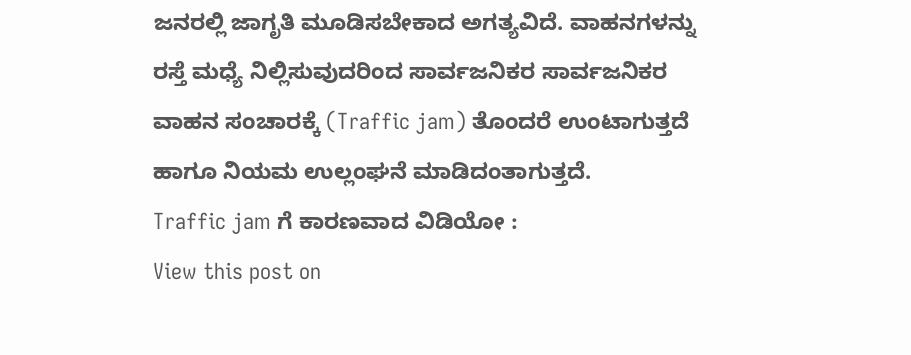ಜನರಲ್ಲಿ ಜಾಗೃತಿ ಮೂಡಿಸಬೇಕಾದ ಅಗತ್ಯವಿದೆ. ವಾಹನಗಳನ್ನು ರಸ್ತೆ ಮಧ್ಯೆ ನಿಲ್ಲಿಸುವುದರಿಂದ ಸಾರ್ವಜನಿಕರ ಸಾರ್ವಜನಿಕರ ವಾಹನ ಸಂಚಾರಕ್ಕೆ (Traffic jam) ತೊಂದರೆ ಉಂಟಾಗುತ್ತದೆ ಹಾಗೂ ನಿಯಮ ಉಲ್ಲಂಘನೆ ಮಾಡಿದಂತಾಗುತ್ತದೆ.
Traffic jam ಗೆ ಕಾರಣವಾದ ವಿಡಿಯೋ :
View this post on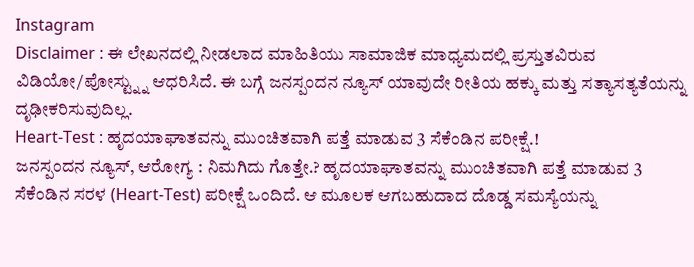Instagram
Disclaimer : ಈ ಲೇಖನದಲ್ಲಿ ನೀಡಲಾದ ಮಾಹಿತಿಯು ಸಾಮಾಜಿಕ ಮಾಧ್ಯಮದಲ್ಲಿ ಪ್ರಸ್ತುತವಿರುವ ವಿಡಿಯೋ/ಪೋಸ್ಟ್ನ್ನು ಆಧರಿಸಿದೆ. ಈ ಬಗ್ಗೆ ಜನಸ್ಪಂದನ ನ್ಯೂಸ್ ಯಾವುದೇ ರೀತಿಯ ಹಕ್ಕು ಮತ್ತು ಸತ್ಯಾಸತ್ಯತೆಯನ್ನು ದೃಢೀಕರಿಸುವುದಿಲ್ಲ.
Heart-Test : ಹೃದಯಾಘಾತವನ್ನು ಮುಂಚಿತವಾಗಿ ಪತ್ತೆ ಮಾಡುವ 3 ಸೆಕೆಂಡಿನ ಪರೀಕ್ಷೆ.!
ಜನಸ್ಪಂದನ ನ್ಯೂಸ್, ಆರೋಗ್ಯ : ನಿಮಗಿದು ಗೊತ್ತೇ.? ಹೃದಯಾಘಾತವನ್ನು ಮುಂಚಿತವಾಗಿ ಪತ್ತೆ ಮಾಡುವ 3 ಸೆಕೆಂಡಿನ ಸರಳ (Heart-Test) ಪರೀಕ್ಷೆ ಒಂದಿದೆ. ಆ ಮೂಲಕ ಆಗಬಹುದಾದ ದೊಡ್ಡ ಸಮಸ್ಯೆಯನ್ನು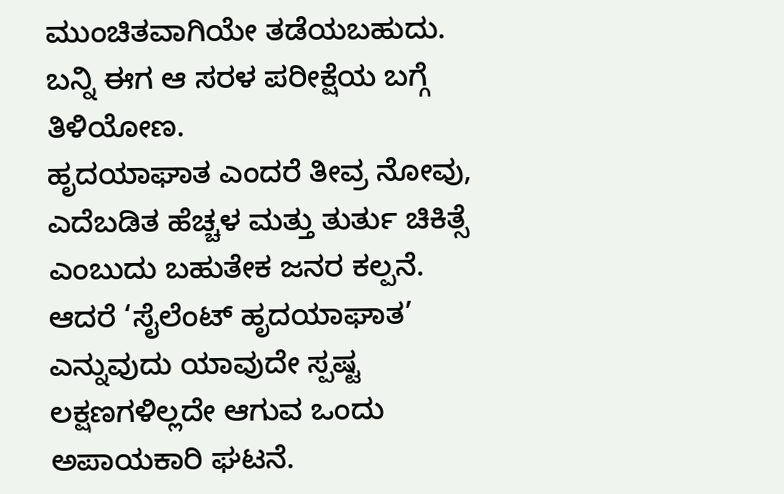ಮುಂಚಿತವಾಗಿಯೇ ತಡೆಯಬಹುದು. ಬನ್ನಿ ಈಗ ಆ ಸರಳ ಪರೀಕ್ಷೆಯ ಬಗ್ಗೆ ತಿಳಿಯೋಣ.
ಹೃದಯಾಘಾತ ಎಂದರೆ ತೀವ್ರ ನೋವು, ಎದೆಬಡಿತ ಹೆಚ್ಚಳ ಮತ್ತು ತುರ್ತು ಚಿಕಿತ್ಸೆ ಎಂಬುದು ಬಹುತೇಕ ಜನರ ಕಲ್ಪನೆ. ಆದರೆ ‘ಸೈಲೆಂಟ್ ಹೃದಯಾಘಾತ’ ಎನ್ನುವುದು ಯಾವುದೇ ಸ್ಪಷ್ಟ ಲಕ್ಷಣಗಳಿಲ್ಲದೇ ಆಗುವ ಒಂದು ಅಪಾಯಕಾರಿ ಘಟನೆ.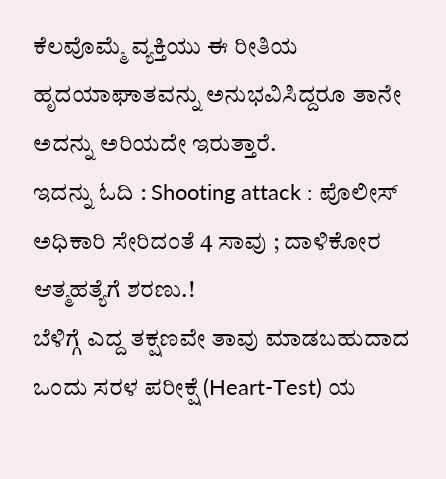ಕೆಲವೊಮ್ಮೆ ವ್ಯಕ್ತಿಯು ಈ ರೀತಿಯ ಹೃದಯಾಘಾತವನ್ನು ಅನುಭವಿಸಿದ್ದರೂ ತಾನೇ ಅದನ್ನು ಅರಿಯದೇ ಇರುತ್ತಾರೆ.
ಇದನ್ನು ಓದಿ : Shooting attack : ಪೊಲೀಸ್ ಅಧಿಕಾರಿ ಸೇರಿದಂತೆ 4 ಸಾವು ; ದಾಳಿಕೋರ ಆತ್ಮಹತ್ಯೆಗೆ ಶರಣು.!
ಬೆಳಿಗ್ಗೆ ಎದ್ದ ತಕ್ಷಣವೇ ತಾವು ಮಾಡಬಹುದಾದ ಒಂದು ಸರಳ ಪರೀಕ್ಷೆ (Heart-Test) ಯ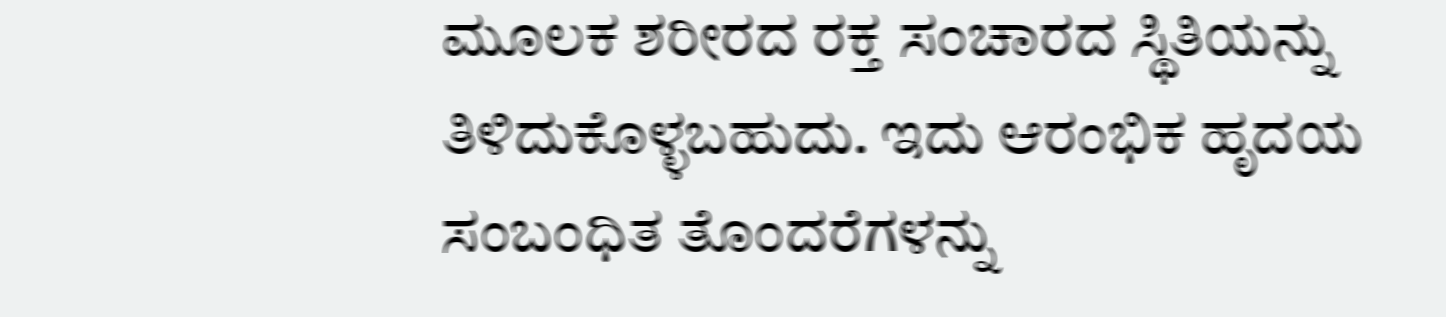ಮೂಲಕ ಶರೀರದ ರಕ್ತ ಸಂಚಾರದ ಸ್ಥಿತಿಯನ್ನು ತಿಳಿದುಕೊಳ್ಳಬಹುದು. ಇದು ಆರಂಭಿಕ ಹೃದಯ ಸಂಬಂಧಿತ ತೊಂದರೆಗಳನ್ನು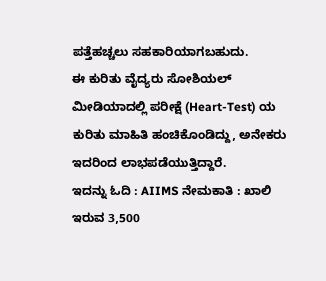ಪತ್ತೆಹಚ್ಚಲು ಸಹಕಾರಿಯಾಗಬಹುದು.
ಈ ಕುರಿತು ವೈದ್ಯರು ಸೋಶಿಯಲ್ ಮೀಡಿಯಾದಲ್ಲಿ ಪರೀಕ್ಷೆ (Heart-Test) ಯ ಕುರಿತು ಮಾಹಿತಿ ಹಂಚಿಕೊಂಡಿದ್ದು, ಅನೇಕರು ಇದರಿಂದ ಲಾಭಪಡೆಯುತ್ತಿದ್ದಾರೆ.
ಇದನ್ನು ಓದಿ : AIIMS ನೇಮಕಾತಿ : ಖಾಲಿ ಇರುವ 3,500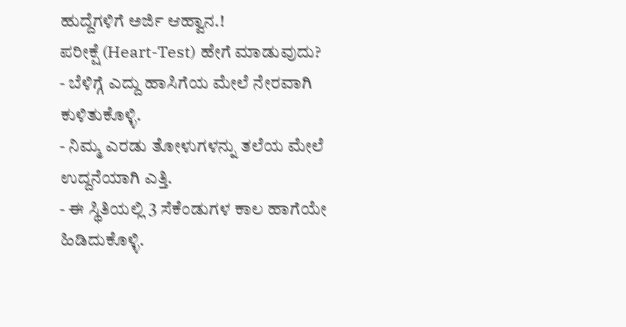ಹುದ್ದೆಗಳಿಗೆ ಅರ್ಜಿ ಆಹ್ವಾನ.!
ಪರೀಕ್ಷೆ (Heart-Test) ಹೇಗೆ ಮಾಡುವುದು?
- ಬೆಳಿಗ್ಗೆ ಎದ್ದು ಹಾಸಿಗೆಯ ಮೇಲೆ ನೇರವಾಗಿ ಕುಳಿತುಕೊಳ್ಳಿ.
- ನಿಮ್ಮ ಎರಡು ತೋಳುಗಳನ್ನು ತಲೆಯ ಮೇಲೆ ಉದ್ದನೆಯಾಗಿ ಎತ್ತಿ.
- ಈ ಸ್ಥಿತಿಯಲ್ಲಿ 3 ಸೆಕೆಂಡುಗಳ ಕಾಲ ಹಾಗೆಯೇ ಹಿಡಿದುಕೊಳ್ಳಿ.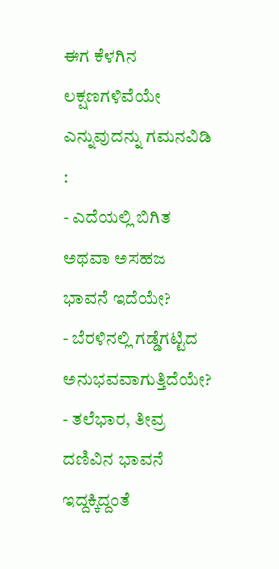ಈಗ ಕೆಳಗಿನ ಲಕ್ಷಣಗಳಿವೆಯೇ ಎನ್ನುವುದನ್ನು ಗಮನವಿಡಿ :
- ಎದೆಯಲ್ಲಿ ಬಿಗಿತ ಅಥವಾ ಅಸಹಜ ಭಾವನೆ ಇದೆಯೇ?
- ಬೆರಳಿನಲ್ಲಿ ಗಡ್ಡೆಗಟ್ಟಿದ ಅನುಭವವಾಗುತ್ತಿದೆಯೇ?
- ತಲೆಭಾರ, ತೀವ್ರ ದಣಿವಿನ ಭಾವನೆ ಇದ್ದಕ್ಕಿದ್ದಂತೆ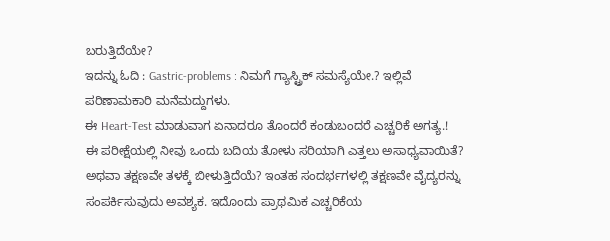ಬರುತ್ತಿದೆಯೇ?
ಇದನ್ನು ಓದಿ : Gastric-problems : ನಿಮಗೆ ಗ್ಯಾಸ್ಟ್ರಿಕ್ ಸಮಸ್ಯೆಯೇ.? ಇಲ್ಲಿವೆ ಪರಿಣಾಮಕಾರಿ ಮನೆಮದ್ದುಗಳು.
ಈ Heart-Test ಮಾಡುವಾಗ ಏನಾದರೂ ತೊಂದರೆ ಕಂಡುಬಂದರೆ ಎಚ್ಚರಿಕೆ ಅಗತ್ಯ.!
ಈ ಪರೀಕ್ಷೆಯಲ್ಲಿ ನೀವು ಒಂದು ಬದಿಯ ತೋಳು ಸರಿಯಾಗಿ ಎತ್ತಲು ಅಸಾಧ್ಯವಾಯಿತೆ? ಅಥವಾ ತಕ್ಷಣವೇ ತಳಕ್ಕೆ ಬೀಳುತ್ತಿದೆಯೆ? ಇಂತಹ ಸಂದರ್ಭಗಳಲ್ಲಿ ತಕ್ಷಣವೇ ವೈದ್ಯರನ್ನು ಸಂಪರ್ಕಿಸುವುದು ಅವಶ್ಯಕ. ಇದೊಂದು ಪ್ರಾಥಮಿಕ ಎಚ್ಚರಿಕೆಯ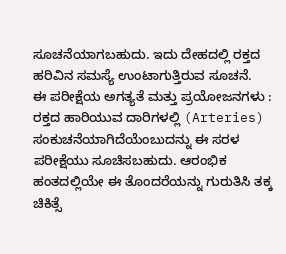ಸೂಚನೆಯಾಗಬಹುದು. ಇದು ದೇಹದಲ್ಲಿ ರಕ್ತದ ಹರಿವಿನ ಸಮಸ್ಯೆ ಉಂಟಾಗುತ್ತಿರುವ ಸೂಚನೆ.
ಈ ಪರೀಕ್ಷೆಯ ಅಗತ್ಯತೆ ಮತ್ತು ಪ್ರಯೋಜನಗಳು :
ರಕ್ತದ ಹಾರಿಯುವ ದಾರಿಗಳಲ್ಲಿ (Arteries) ಸಂಕುಚನೆಯಾಗಿದೆಯೆಂಬುದನ್ನು ಈ ಸರಳ ಪರೀಕ್ಷೆಯು ಸೂಚಿಸಬಹುದು. ಆರಂಭಿಕ ಹಂತದಲ್ಲಿಯೇ ಈ ತೊಂದರೆಯನ್ನು ಗುರುತಿಸಿ ತಕ್ಕ ಚಿಕಿತ್ಸೆ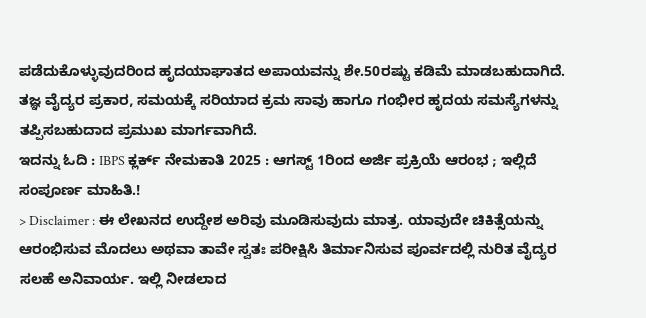ಪಡೆದುಕೊಳ್ಳುವುದರಿಂದ ಹೃದಯಾಘಾತದ ಅಪಾಯವನ್ನು ಶೇ.50ರಷ್ಟು ಕಡಿಮೆ ಮಾಡಬಹುದಾಗಿದೆ. ತಜ್ಞ ವೈದ್ಯರ ಪ್ರಕಾರ, ಸಮಯಕ್ಕೆ ಸರಿಯಾದ ಕ್ರಮ ಸಾವು ಹಾಗೂ ಗಂಭೀರ ಹೃದಯ ಸಮಸ್ಯೆಗಳನ್ನು ತಪ್ಪಿಸಬಹುದಾದ ಪ್ರಮುಖ ಮಾರ್ಗವಾಗಿದೆ.
ಇದನ್ನು ಓದಿ : IBPS ಕ್ಲರ್ಕ್ ನೇಮಕಾತಿ 2025 : ಆಗಸ್ಟ್ 1ರಿಂದ ಅರ್ಜಿ ಪ್ರಕ್ರಿಯೆ ಆರಂಭ ; ಇಲ್ಲಿದೆ ಸಂಪೂರ್ಣ ಮಾಹಿತಿ.!
> Disclaimer : ಈ ಲೇಖನದ ಉದ್ದೇಶ ಅರಿವು ಮೂಡಿಸುವುದು ಮಾತ್ರ. ಯಾವುದೇ ಚಿಕಿತ್ಸೆಯನ್ನು ಆರಂಭಿಸುವ ಮೊದಲು ಅಥವಾ ತಾವೇ ಸ್ವತಃ ಪರೀಕ್ಷಿಸಿ ತಿರ್ಮಾನಿಸುವ ಪೂರ್ವದಲ್ಲಿ ನುರಿತ ವೈದ್ಯರ ಸಲಹೆ ಅನಿವಾರ್ಯ. ಇಲ್ಲಿ ನೀಡಲಾದ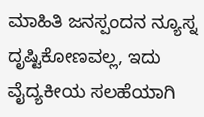ಮಾಹಿತಿ ಜನಸ್ಪಂದನ ನ್ಯೂಸ್ನ ದೃಷ್ಟಿಕೋಣವಲ್ಲ, ಇದು ವೈದ್ಯಕೀಯ ಸಲಹೆಯಾಗಿ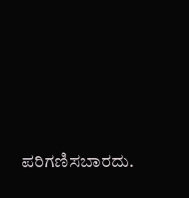ಪರಿಗಣಿಸಬಾರದು.